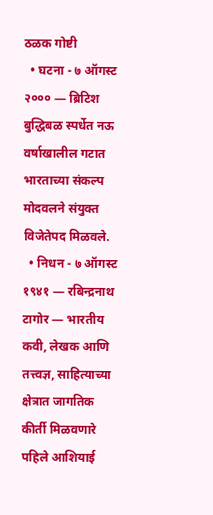ठळक गोष्टी
  • घटना - ७ ऑगस्ट २००० — ब्रिटिश बुद्धिबळ स्पर्धेत नऊ वर्षाखालील गटात भारताच्या संकल्प मोदवलने संयुक्त विजेतेपद मिळवले.
  • निधन - ७ ऑगस्ट १९४१ — रबिन्द्रनाथ टागोर — भारतीय कवी, लेखक आणि तत्त्वज्ञ, साहित्याच्या क्षेत्रात जागतिक कीर्ती मिळवणारे पहिले आशियाई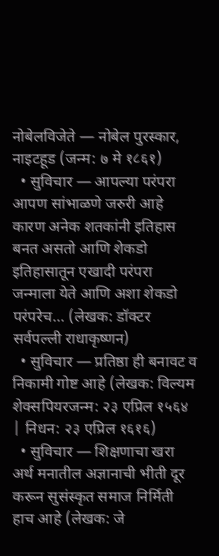नोबेलविजेते — नोबेल पुरस्कार, नाइटहूड (जन्म: ७ मे १८६१)
  • सुविचार — आपल्या परंपरा आपण सांभाळणे जरुरी आहे कारण अनेक शतकांनी इतिहास बनत असतो आणि शेकडो इतिहासातून एखादी परंपरा जन्माला येते आणि अशा शेकडो परंपरेच… (लेखक: डॉक्टर सर्वपल्ली राधाकृष्णन)
  • सुविचार — प्रतिष्ठा ही बनावट व निकामी गोष्ट आहे (लेखक: विल्यम शेक्सपियरजन्म: २३ एप्रिल १५६४ | निधन: २३ एप्रिल १६१६)
  • सुविचार — शिक्षणाचा खरा अर्थ मनातील अज्ञानाची भीती दूर करून सुसंस्कृत समाज निर्मिती हाच आहे (लेखक: जे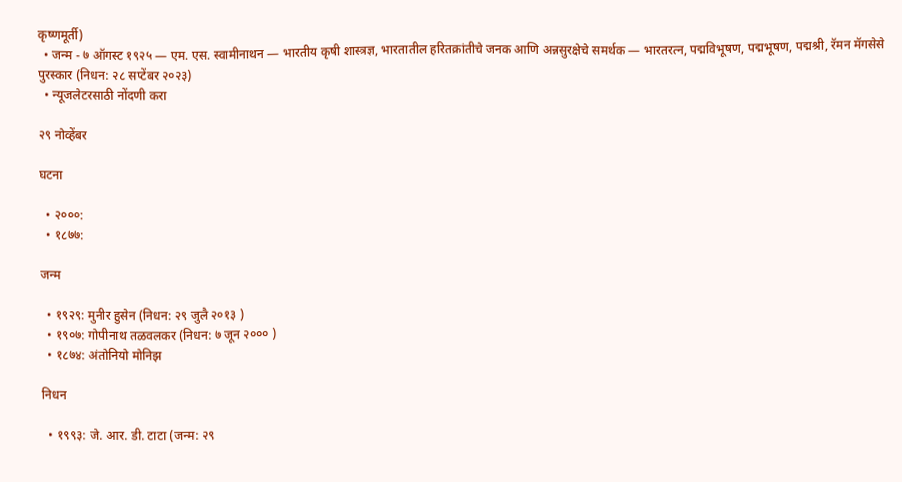कृष्णमूर्ती)
  • जन्म - ७ ऑगस्ट १९२५ — एम. एस. स्वामीनाथन — भारतीय कृषी शास्त्रज्ञ, भारतातील हरितक्रांतीचे जनक आणि अन्नसुरक्षेचे समर्थक — भारतरत्न, पद्मविभूषण, पद्मभूषण, पद्मश्री, रॅमन मॅगसेसे पुरस्कार (निधन: २८ सप्टेंबर २०२३)
  • न्यूजलेटरसाठी नोंदणी करा

२९ नोव्हेंबर

घटना

  • २०००:
  • १८७७:

जन्म

  • १९२९: मुनीर हुसेन (निधन: २९ जुलै २०१३ )
  • १९०७: गोपीनाथ तळवलकर (निधन: ७ जून २००० )
  • १८७४: अंतोनियो मोनिझ

निधन

  • १९९३: जे. आर. डी. टाटा (जन्म: २९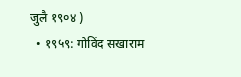जुलै १९०४ )
  • १९५९: गोविंद सखाराम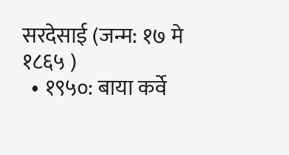सरदेसाई (जन्म: १७ मे १८६५ )
  • १९५०: बाया कर्वे